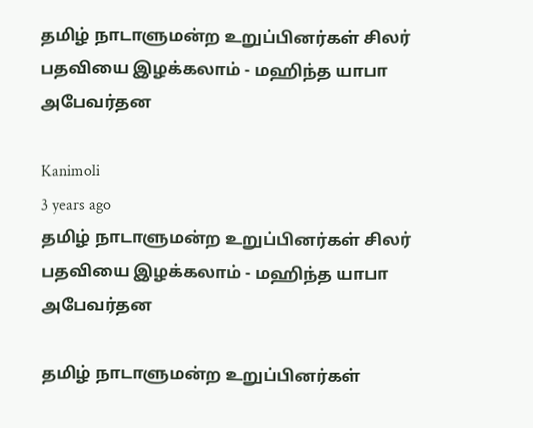தமிழ் நாடாளுமன்ற உறுப்பினர்கள் சிலர் பதவியை இழக்கலாம் - மஹிந்த யாபா அபேவர்தன

Kanimoli
3 years ago
தமிழ் நாடாளுமன்ற உறுப்பினர்கள் சிலர் பதவியை இழக்கலாம் - மஹிந்த யாபா அபேவர்தன

தமிழ் நாடாளுமன்ற உறுப்பினர்கள்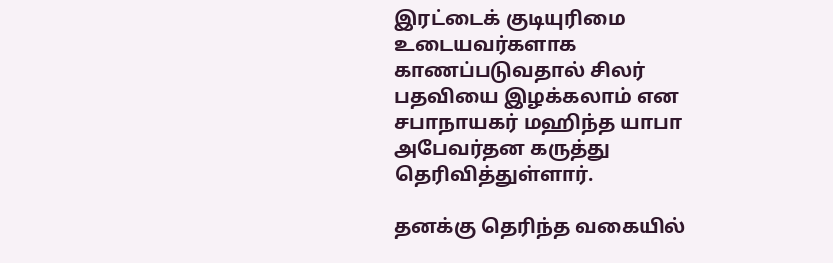இரட்டைக் குடியுரிமை உடையவர்களாக காணப்படுவதால் சிலர் பதவியை இழக்கலாம் என சபாநாயகர் மஹிந்த யாபா அபேவர்தன கருத்து தெரிவித்துள்ளார்.

தனக்கு தெரிந்த வகையில்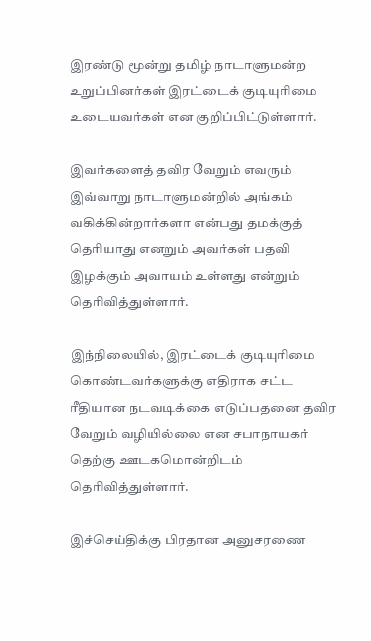இரண்டு மூன்று தமிழ் நாடாளுமன்ற உறுப்பினர்கள் இரட்டைக் குடியுரிமை உடையவர்கள் என குறிப்பிட்டுள்ளார்.

இவர்களைத் தவிர வேறும் எவரும் இவ்வாறு நாடாளுமன்றில் அங்கம் வகிக்கின்றார்களா என்பது தமக்குத் தெரியாது எனறும் அவர்கள் பதவி இழக்கும் அவாயம் உள்ளது என்றும் தெரிவித்துள்ளார்.

இந்நிலையில், இரட்டைக் குடியுரிமை கொண்டவர்களுக்கு எதிராக சட்ட ரீதியான நடவடிக்கை எடுப்பதனை தவிர வேறும் வழியில்லை என சபாநாயகர் தெற்கு ஊடகமொன்றிடம் தெரிவித்துள்ளார்.

இச்செய்திக்கு பிரதான அனுசரணை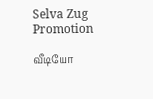Selva Zug Promotion

வீடியோ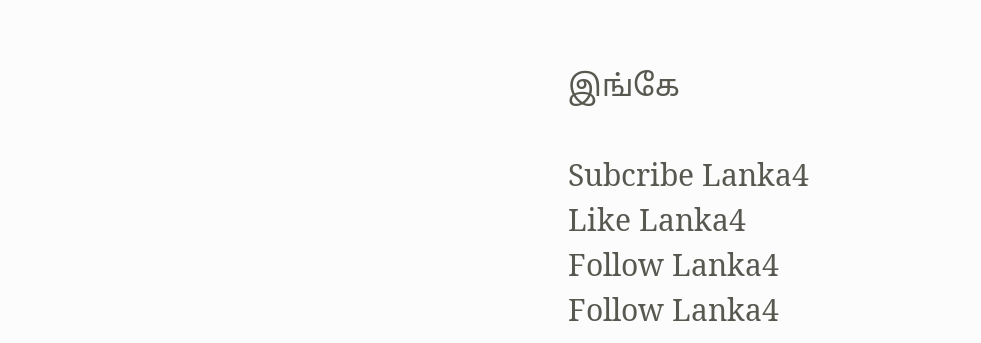இங்கே

Subcribe Lanka4
Like Lanka4
Follow Lanka4
Follow Lanka4